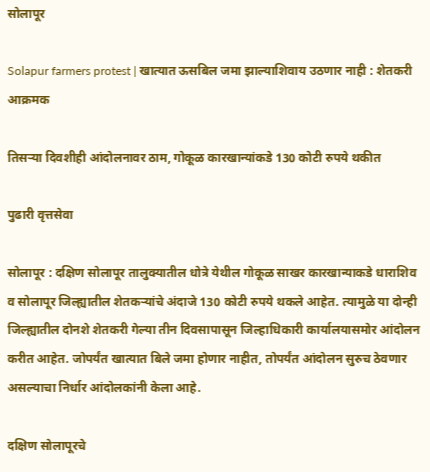सोलापूर

Solapur farmers protest | खात्यात ऊसबिल जमा झाल्याशिवाय उठणार नाही : शेतकरी आक्रमक

तिसऱ्या दिवशीही आंदोलनावर ठाम, गोकूळ कारखान्यांकडे 130 कोटी रुपये थकीत

पुढारी वृत्तसेवा

सोलापूर : दक्षिण सोलापूर तालुक्यातील धोत्रे येथील गोकूळ साखर कारखान्याकडे धाराशिव व सोलापूर जिल्ह्यातील शेतकऱ्यांचे अंदाजे 130 कोटी रुपये थकले आहेत. त्यामुळे या दोन्ही जिल्ह्यातील दोनशे शेतकरी गेल्या तीन दिवसापासून जिल्हाधिकारी कार्यालयासमोर आंदोलन करीत आहेत. जोपर्यंत खात्यात बिले जमा होणार नाहीत, तोपर्यंत आंदोलन सुरुच ठेवणार असल्याचा निर्धार आंदोलकांनी केला आहे.

दक्षिण सोलापूरचे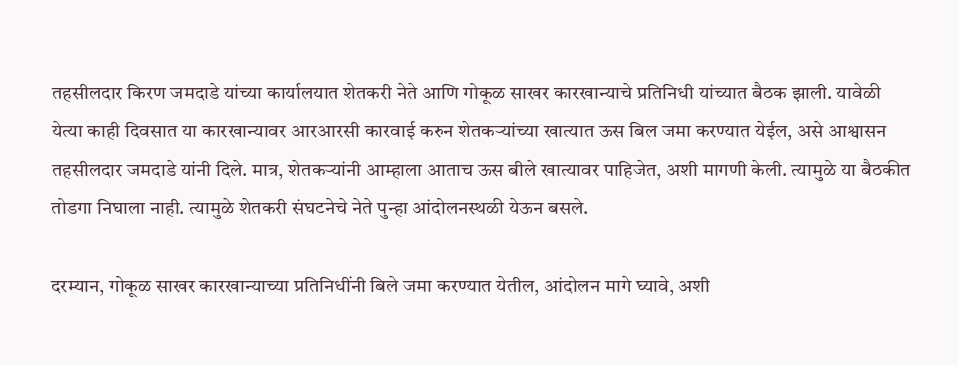तहसीलदार किरण जमदाडे यांच्या कार्यालयात शेतकरी नेते आणि गोकूळ साखर कारखान्याचे प्रतिनिधी यांच्यात बैठक झाली. यावेळी येत्या काही दिवसात या कारखान्यावर आरआरसी कारवाई करुन शेतकऱ्यांच्या खात्यात ऊस बिल जमा करण्यात येईल, असे आश्वासन तहसीलदार जमदाडे यांनी दिले. मात्र, शेतकऱ्यांनी आम्हाला आताच ऊस बीले खात्यावर पाहिजेत, अशी मागणी केली. त्यामुळे या बैठकीत तोडगा निघाला नाही. त्यामुळे शेतकरी संघटनेचे नेते पुन्हा आंदोलनस्थळी येऊन बसले.

दरम्यान, गोकूळ साखर कारखान्याच्या प्रतिनिधींनी बिले जमा करण्यात येतील, आंदोलन मागे घ्यावे, अशी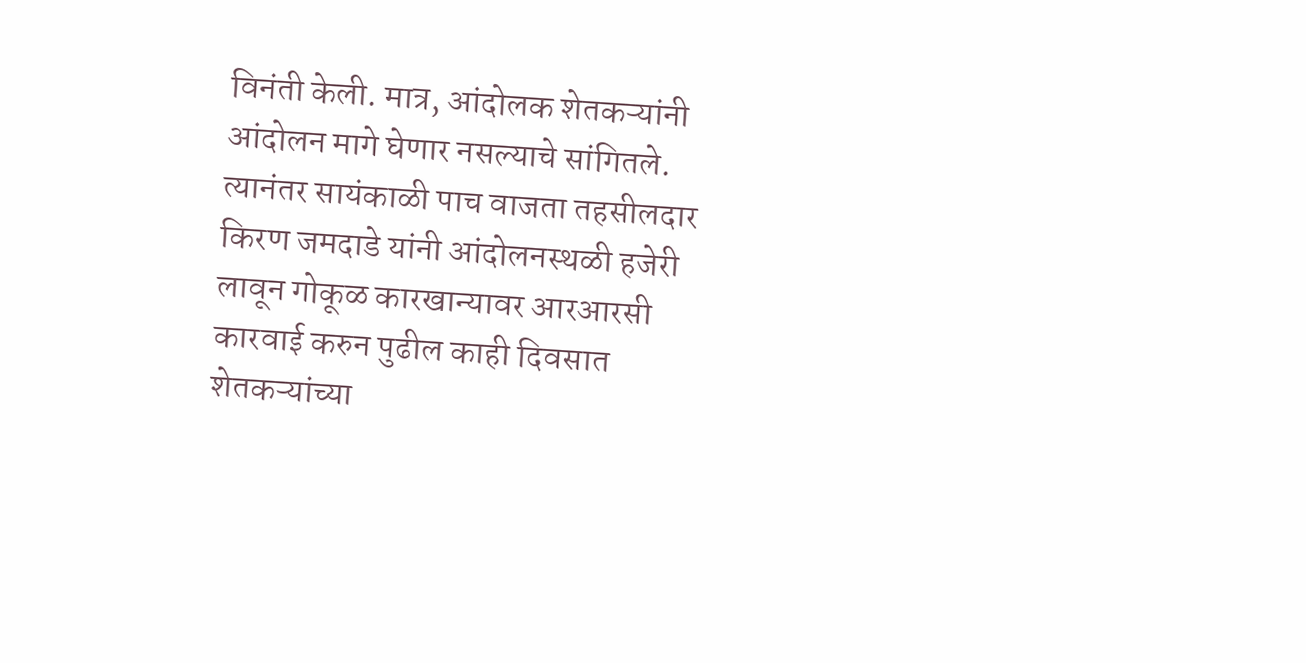विनंती केली. मात्र, आंदोलक शेतकऱ्यांनी आंदोलन मागे घेणार नसल्याचे सांगितले. त्यानंतर सायंकाळी पाच वाजता तहसीलदार किरण जमदाडे यांनी आंदोलनस्थळी हजेरी लावून गोकूळ कारखान्यावर आरआरसी कारवाई करुन पुढील काही दिवसात शेतकऱ्यांच्या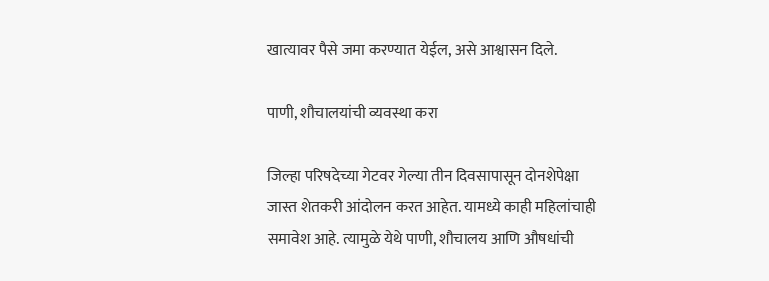खात्यावर पैसे जमा करण्यात येईल, असे आश्वासन दिले.

पाणी, शौचालयांची व्यवस्था करा

जिल्हा परिषदेच्या गेटवर गेल्या तीन दिवसापासून दोनशेपेक्षा जास्त शेतकरी आंदोलन करत आहेत. यामध्ये काही महिलांचाही समावेश आहे. त्यामुळे येथे पाणी, शौचालय आणि औषधांची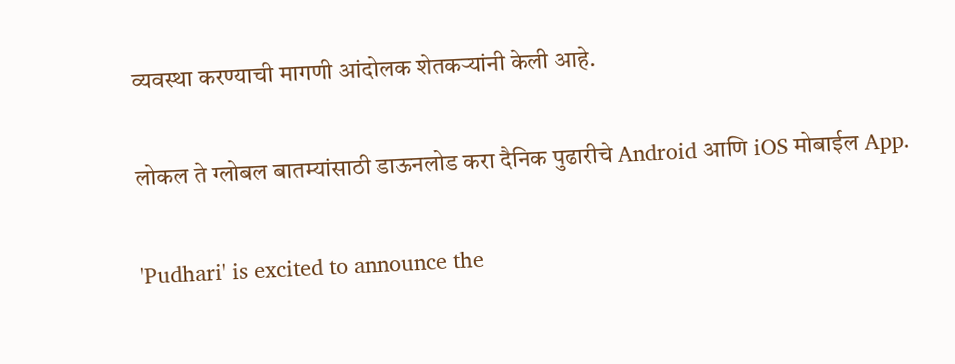व्यवस्था करण्याची मागणी आंदोलक शेतकऱ्यांनी केली आहे.

लोकल ते ग्लोबल बातम्यांसाठी डाऊनलोड करा दैनिक पुढारीचे Android आणि iOS मोबाईल App.

'Pudhari' is excited to announce the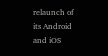relaunch of its Android and iOS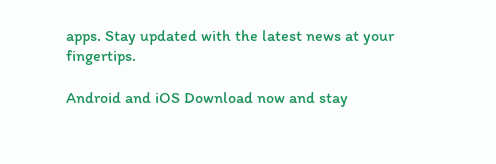apps. Stay updated with the latest news at your fingertips.

Android and iOS Download now and stay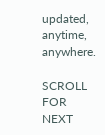updated, anytime, anywhere.

SCROLL FOR NEXT